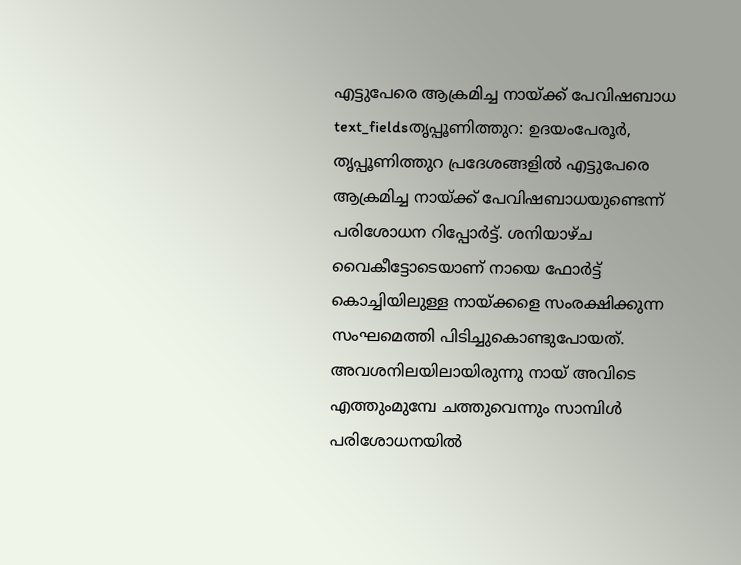എട്ടുപേരെ ആക്രമിച്ച നായ്ക്ക് പേവിഷബാധ
text_fieldsതൃപ്പൂണിത്തുറ: ഉദയംപേരൂർ, തൃപ്പൂണിത്തുറ പ്രദേശങ്ങളിൽ എട്ടുപേരെ ആക്രമിച്ച നായ്ക്ക് പേവിഷബാധയുണ്ടെന്ന് പരിശോധന റിപ്പോർട്ട്. ശനിയാഴ്ച വൈകീട്ടോടെയാണ് നായെ ഫോർട്ട് കൊച്ചിയിലുള്ള നായ്ക്കളെ സംരക്ഷിക്കുന്ന സംഘമെത്തി പിടിച്ചുകൊണ്ടുപോയത്. അവശനിലയിലായിരുന്നു നായ് അവിടെ എത്തുംമുമ്പേ ചത്തുവെന്നും സാമ്പിൾ പരിശോധനയിൽ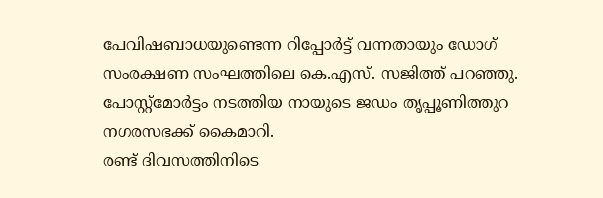പേവിഷബാധയുണ്ടെന്ന റിപ്പോർട്ട് വന്നതായും ഡോഗ് സംരക്ഷണ സംഘത്തിലെ കെ.എസ്. സജിത്ത് പറഞ്ഞു. പോസ്റ്റ്മോർട്ടം നടത്തിയ നായുടെ ജഡം തൃപ്പൂണിത്തുറ നഗരസഭക്ക് കൈമാറി.
രണ്ട് ദിവസത്തിനിടെ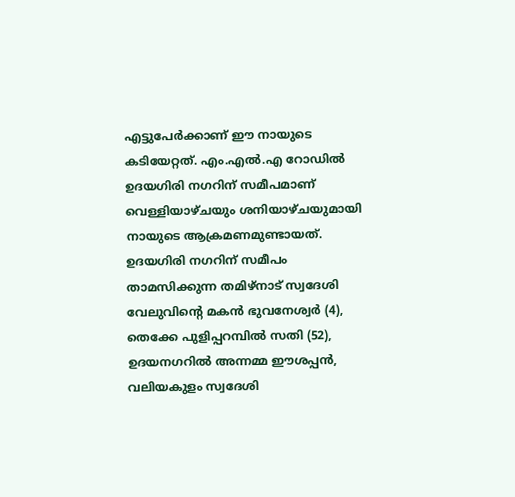എട്ടുപേർക്കാണ് ഈ നായുടെ കടിയേറ്റത്. എം.എൽ.എ റോഡിൽ ഉദയഗിരി നഗറിന് സമീപമാണ് വെള്ളിയാഴ്ചയും ശനിയാഴ്ചയുമായി നായുടെ ആക്രമണമുണ്ടായത്.
ഉദയഗിരി നഗറിന് സമീപം താമസിക്കുന്ന തമിഴ്നാട് സ്വദേശി വേലുവിന്റെ മകൻ ഭുവനേശ്വർ (4), തെക്കേ പുളിപ്പറമ്പിൽ സതി (52), ഉദയനഗറിൽ അന്നമ്മ ഈശപ്പൻ, വലിയകുളം സ്വദേശി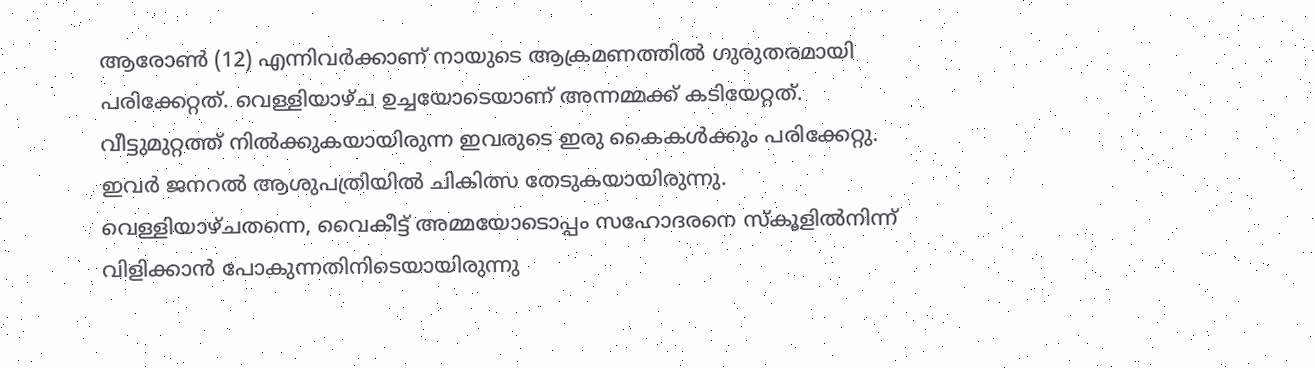ആരോൺ (12) എന്നിവർക്കാണ് നായുടെ ആക്രമണത്തിൽ ഗുരുതരമായി പരിക്കേറ്റത്. വെള്ളിയാഴ്ച ഉച്ചയോടെയാണ് അന്നമ്മക്ക് കടിയേറ്റത്. വീട്ടുമുറ്റത്ത് നിൽക്കുകയായിരുന്ന ഇവരുടെ ഇരു കൈകൾക്കും പരിക്കേറ്റു. ഇവർ ജനറൽ ആശുപത്രിയിൽ ചികിത്സ തേടുകയായിരുന്നു.
വെള്ളിയാഴ്ചതന്നെ, വൈകീട്ട് അമ്മയോടൊപ്പം സഹോദരനെ സ്കൂളിൽനിന്ന് വിളിക്കാൻ പോകുന്നതിനിടെയായിരുന്നു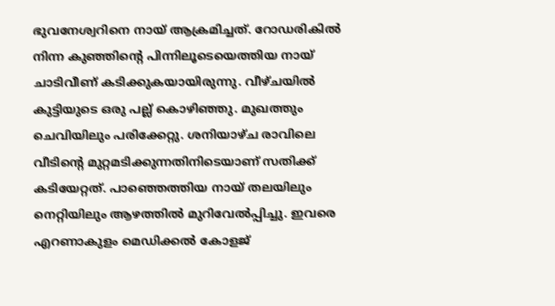ഭുവനേശ്വറിനെ നായ് ആക്രമിച്ചത്. റോഡരികിൽ നിന്ന കുഞ്ഞിന്റെ പിന്നിലൂടെയെത്തിയ നായ് ചാടിവീണ് കടിക്കുകയായിരുന്നു. വീഴ്ചയിൽ കുട്ടിയുടെ ഒരു പല്ല് കൊഴിഞ്ഞു. മുഖത്തും ചെവിയിലും പരിക്കേറ്റു. ശനിയാഴ്ച രാവിലെ വീടിന്റെ മുറ്റമടിക്കുന്നതിനിടെയാണ് സതിക്ക് കടിയേറ്റത്. പാഞ്ഞെത്തിയ നായ് തലയിലും നെറ്റിയിലും ആഴത്തിൽ മുറിവേൽപ്പിച്ചു. ഇവരെ എറണാകുളം മെഡിക്കൽ കോളജ്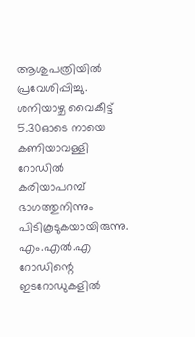ആശുപത്രിയിൽ പ്രവേശിപ്പിച്ചു.
ശനിയാഴ്ച വൈകീട്ട് 5.30ഓടെ നായെ കണിയാവള്ളി റോഡിൽ കരിയാപറമ്പ് ഭാഗത്തുനിന്നും പിടികൂടുകയായിരുന്നു. എം.എൽ.എ റോഡിന്റെ ഇടറോഡുകളിൽ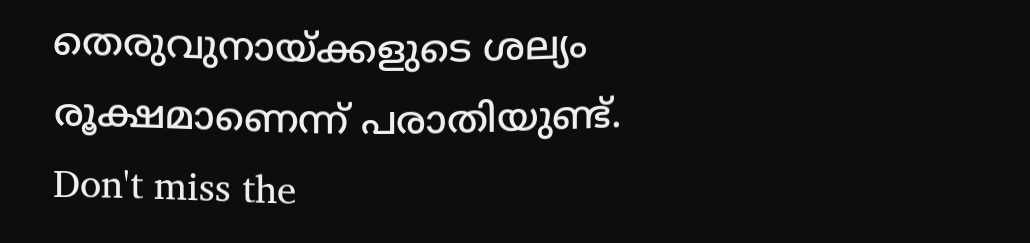തെരുവുനായ്ക്കളുടെ ശല്യം രൂക്ഷമാണെന്ന് പരാതിയുണ്ട്.
Don't miss the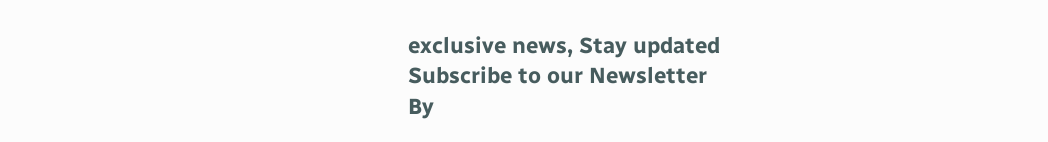exclusive news, Stay updated
Subscribe to our Newsletter
By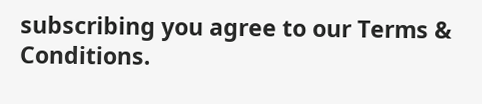subscribing you agree to our Terms & Conditions.